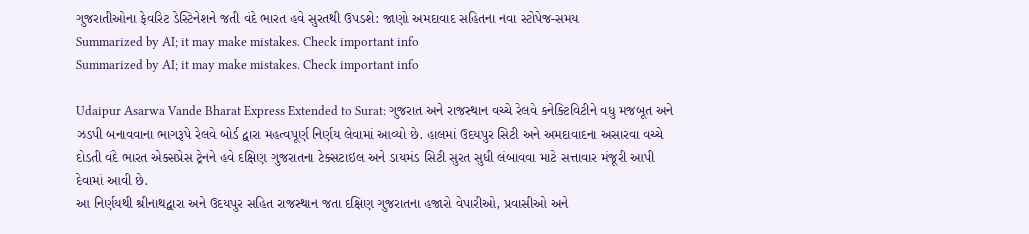ગુજરાતીઓના ફેવરિટ ડેસ્ટિનેશને જતી વંદે ભારત હવે સુરતથી ઉપડશે: જાણો અમદાવાદ સહિતના નવા સ્ટોપેજ-સમય
Summarized by AI; it may make mistakes. Check important info
Summarized by AI; it may make mistakes. Check important info

Udaipur Asarwa Vande Bharat Express Extended to Surat: ગુજરાત અને રાજસ્થાન વચ્ચે રેલવે કનેક્ટિવિટીને વધુ મજબૂત અને ઝડપી બનાવવાના ભાગરૂપે રેલવે બોર્ડ દ્વારા મહત્વપૂર્ણ નિર્ણય લેવામાં આવ્યો છે. હાલમાં ઉદયપુર સિટી અને અમદાવાદના અસારવા વચ્ચે દોડતી વંદે ભારત એક્સપ્રેસ ટ્રેનને હવે દક્ષિણ ગુજરાતના ટેક્સટાઇલ અને ડાયમંડ સિટી સુરત સુધી લંબાવવા માટે સત્તાવાર મંજૂરી આપી દેવામાં આવી છે.
આ નિર્ણયથી શ્રીનાથદ્વારા અને ઉદયપુર સહિત રાજસ્થાન જતા દક્ષિણ ગુજરાતના હજારો વેપારીઓ, પ્રવાસીઓ અને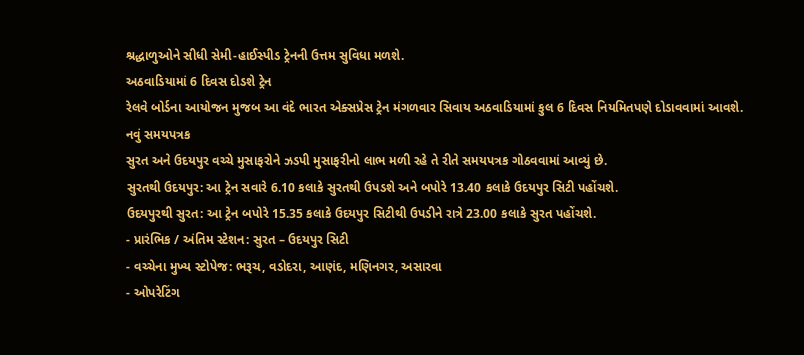શ્રદ્ધાળુઓને સીધી સેમી-હાઈસ્પીડ ટ્રેનની ઉત્તમ સુવિધા મળશે.
અઠવાડિયામાં 6 દિવસ દોડશે ટ્રેન
રેલવે બોર્ડના આયોજન મુજબ આ વંદે ભારત એક્સપ્રેસ ટ્રેન મંગળવાર સિવાય અઠવાડિયામાં કુલ 6 દિવસ નિયમિતપણે દોડાવવામાં આવશે.
નવું સમયપત્રક
સુરત અને ઉદયપુર વચ્ચે મુસાફરોને ઝડપી મુસાફરીનો લાભ મળી રહે તે રીતે સમયપત્રક ગોઠવવામાં આવ્યું છે.
સુરતથી ઉદયપુર: આ ટ્રેન સવારે 6.10 કલાકે સુરતથી ઉપડશે અને બપોરે 13.40 કલાકે ઉદયપુર સિટી પહોંચશે.
ઉદયપુરથી સુરત: આ ટ્રેન બપોરે 15.35 કલાકે ઉદયપુર સિટીથી ઉપડીને રાત્રે 23.00 કલાકે સુરત પહોંચશે.
- પ્રારંભિક / અંતિમ સ્ટેશન: સુરત – ઉદયપુર સિટી
- વચ્ચેના મુખ્ય સ્ટોપેજ: ભરૂચ, વડોદરા, આણંદ, મણિનગર, અસારવા
- ઓપરેટિંગ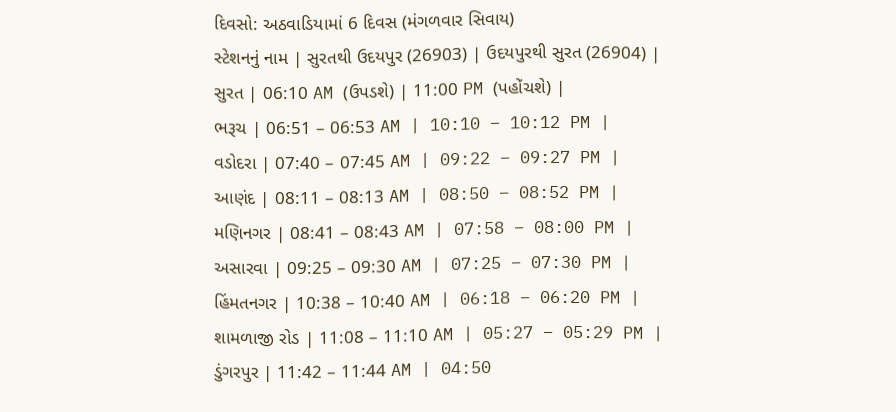દિવસો: અઠવાડિયામાં 6 દિવસ (મંગળવાર સિવાય)
સ્ટેશનનું નામ | સુરતથી ઉદયપુર (26903) | ઉદયપુરથી સુરત (26904) |
સુરત | 06:10 AM (ઉપડશે) | 11:00 PM (પહોંચશે) |
ભરૂચ | 06:51 – 06:53 AM | 10:10 – 10:12 PM |
વડોદરા | 07:40 – 07:45 AM | 09:22 – 09:27 PM |
આણંદ | 08:11 – 08:13 AM | 08:50 – 08:52 PM |
મણિનગર | 08:41 – 08:43 AM | 07:58 – 08:00 PM |
અસારવા | 09:25 – 09:30 AM | 07:25 – 07:30 PM |
હિંમતનગર | 10:38 – 10:40 AM | 06:18 – 06:20 PM |
શામળાજી રોડ | 11:08 – 11:10 AM | 05:27 – 05:29 PM |
ડુંગરપુર | 11:42 – 11:44 AM | 04:50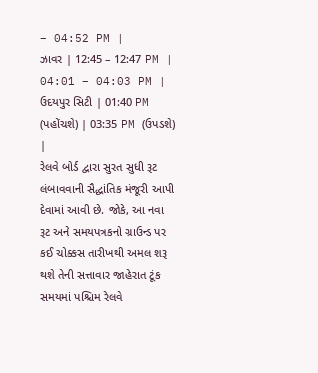– 04:52 PM |
ઝાવર | 12:45 – 12:47 PM | 04:01 – 04:03 PM |
ઉદયપુર સિટી | 01:40 PM (પહોંચશે) | 03:35 PM (ઉપડશે) |
રેલવે બોર્ડ દ્વારા સુરત સુધી રૂટ લંબાવવાની સૈદ્ધાંતિક મંજૂરી આપી દેવામાં આવી છે. જોકે, આ નવા રૂટ અને સમયપત્રકનો ગ્રાઉન્ડ પર કઈ ચોક્કસ તારીખથી અમલ શરૂ થશે તેની સત્તાવાર જાહેરાત ટૂંક સમયમાં પશ્ચિમ રેલવે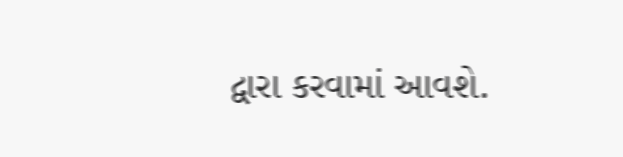દ્વારા કરવામાં આવશે.